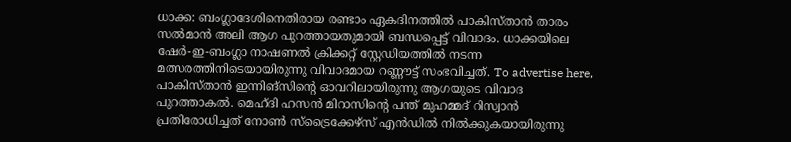ധാക്ക: ബംഗ്ലാദേശിനെതിരായ രണ്ടാം ഏകദിനത്തിൽ പാകിസ്താൻ താരം സൽമാൻ അലി ആഗ പുറത്തായതുമായി ബന്ധപ്പെട്ട് വിവാദം. ധാക്കയിലെ ഷേർ-ഇ-ബംഗ്ലാ നാഷണൽ ക്രിക്കറ്റ് സ്റ്റേഡിയത്തിൽ നടന്ന മത്സരത്തിനിടെയായിരുന്നു വിവാദമായ റണ്ണൗട്ട് സംഭവിച്ചത്. To advertise here, പാകിസ്താൻ ഇന്നിങ്സിന്റെ ഓവറിലായിരുന്നു ആഗയുടെ വിവാദ പുറത്താകൽ. മെഹ്ദി ഹസൻ മിറാസിന്റെ പന്ത് മുഹമ്മദ് റിസ്വാൻ പ്രതിരോധിച്ചത് നോൺ സ്ട്രൈക്കേഴ്സ് എൻഡിൽ നിൽക്കുകയായിരുന്നു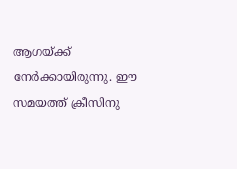ആഗയ്ക്ക് നേർക്കായിരുന്നു. ഈ സമയത്ത് ക്രീസിനു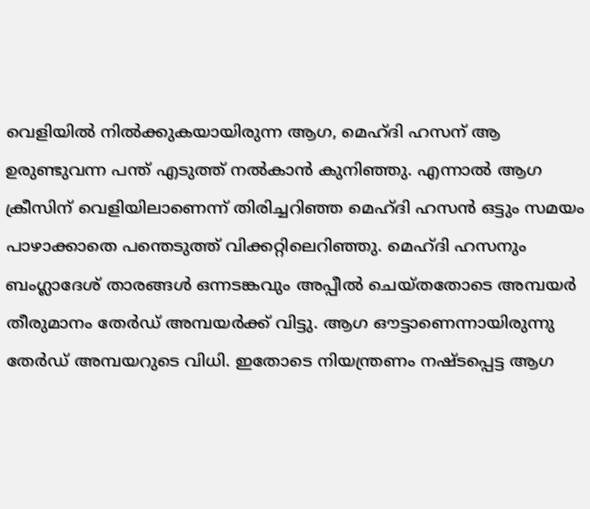വെളിയിൽ നിൽക്കുകയായിരുന്ന ആഗ, മെഹ്ദി ഹസന് ആ ഉരുണ്ടുവന്ന പന്ത് എടുത്ത് നൽകാൻ കുനിഞ്ഞു. എന്നാൽ ആഗ ക്രീസിന് വെളിയിലാണെന്ന് തിരിച്ചറിഞ്ഞ മെഹ്ദി ഹസൻ ഒട്ടും സമയം പാഴാക്കാതെ പന്തെടുത്ത് വിക്കറ്റിലെറിഞ്ഞു. മെഹ്ദി ഹസനും ബംഗ്ലാദേശ് താരങ്ങൾ ഒന്നടങ്കവും അപ്പീൽ ചെയ്തതോടെ അമ്പയർ തീരുമാനം തേർഡ് അമ്പയർക്ക് വിട്ടു. ആഗ ഔട്ടാണെന്നായിരുന്നു തേർഡ് അമ്പയറുടെ വിധി. ഇതോടെ നിയന്ത്രണം നഷ്ടപ്പെട്ട ആഗ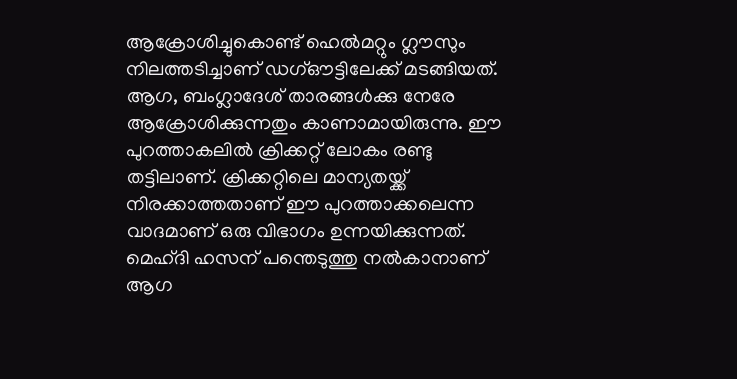ആക്രോശിച്ചുകൊണ്ട് ഹെൽമറ്റും ഗ്ലൗസും നിലത്തടിച്ചാണ് ഡഗ്ഔട്ടിലേക്ക് മടങ്ങിയത്. ആഗ, ബംഗ്ലാദേശ് താരങ്ങൾക്കു നേരേ ആക്രോശിക്കുന്നതും കാണാമായിരുന്നു. ഈ പുറത്താകലിൽ ക്രിക്കറ്റ് ലോകം രണ്ടു തട്ടിലാണ്. ക്രിക്കറ്റിലെ മാന്യതയ്ക്ക് നിരക്കാത്തതാണ് ഈ പുറത്താക്കലെന്ന വാദമാണ് ഒരു വിഭാഗം ഉന്നയിക്കുന്നത്. മെഹ്ദി ഹസന് പന്തെടുത്തു നൽകാനാണ് ആഗ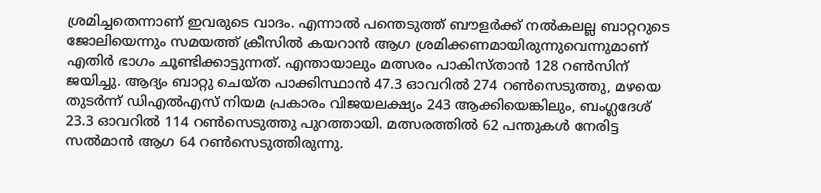ശ്രമിച്ചതെന്നാണ് ഇവരുടെ വാദം. എന്നാൽ പന്തെടുത്ത് ബൗളർക്ക് നൽകലല്ല ബാറ്ററുടെ ജോലിയെന്നും സമയത്ത് ക്രീസിൽ കയറാൻ ആഗ ശ്രമിക്കണമായിരുന്നുവെന്നുമാണ് എതിർ ഭാഗം ചൂണ്ടിക്കാട്ടുന്നത്. എന്തായാലും മത്സരം പാകിസ്താൻ 128 റൺസിന് ജയിച്ചു. ആദ്യം ബാറ്റു ചെയ്ത പാക്കിസ്ഥാൻ 47.3 ഓവറിൽ 274 റൺസെടുത്തു, മഴയെ തുടർന്ന് ഡിഎൽഎസ് നിയമ പ്രകാരം വിജയലക്ഷ്യം 243 ആക്കിയെങ്കിലും, ബംഗ്ലദേശ് 23.3 ഓവറിൽ 114 റൺസെടുത്തു പുറത്തായി. മത്സരത്തിൽ 62 പന്തുകൾ നേരിട്ട സൽമാൻ ആഗ 64 റൺസെടുത്തിരുന്നു.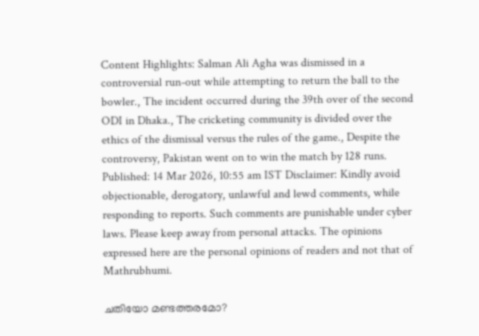Content Highlights: Salman Ali Agha was dismissed in a controversial run-out while attempting to return the ball to the bowler., The incident occurred during the 39th over of the second ODI in Dhaka., The cricketing community is divided over the ethics of the dismissal versus the rules of the game., Despite the controversy, Pakistan went on to win the match by 128 runs. Published: 14 Mar 2026, 10:55 am IST Disclaimer: Kindly avoid objectionable, derogatory, unlawful and lewd comments, while responding to reports. Such comments are punishable under cyber laws. Please keep away from personal attacks. The opinions expressed here are the personal opinions of readers and not that of Mathrubhumi.

ചതിയോ മണ്ടത്തരമോ?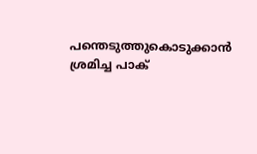പന്തെടുത്തുകൊടുക്കാൻ ശ്രമിച്ച പാക്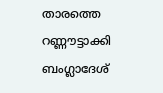താരത്തെ റണ്ണൗട്ടാക്കി ബംഗ്ലാദേശ്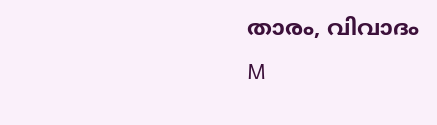താരം, വിവാദം
M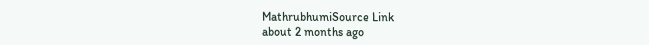MathrubhumiSource Link
about 2 months ago